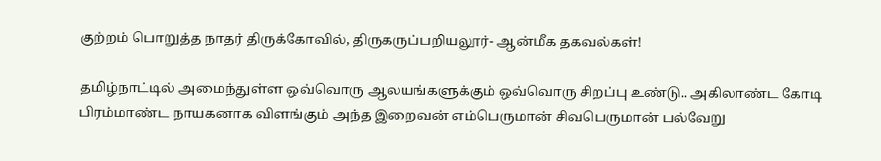குற்றம் பொறுத்த நாதர் திருக்கோவில், திருகருப்பறியலூர்- ஆன்மீக தகவல்கள்!

தமிழ்நாட்டில் அமைந்துள்ள ஒவ்வொரு ஆலயங்களுக்கும் ஒவ்வொரு சிறப்பு உண்டு.. அகிலாண்ட கோடி பிரம்மாண்ட நாயகனாக விளங்கும் அந்த இறைவன் எம்பெருமான் சிவபெருமான் பல்வேறு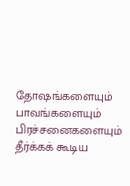தோஷங்களையும் பாவங்களையும் பிரச்சனைகளையும் தீர்க்கக் கூடிய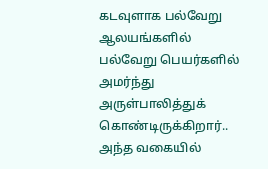கடவுளாக பல்வேறு ஆலயங்களில் பல்வேறு பெயர்களில் அமர்ந்து அருள்பாலித்துக் கொண்டிருக்கிறார்.. அந்த வகையில்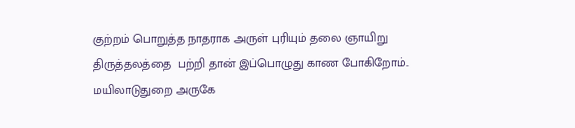குற்றம் பொறுத்த நாதராக அருள் புரியும் தலை ஞாயிறு திருத்தலத்தை  பற்றி தான் இப்பொழுது காண போகிறோம்.. மயிலாடுதுறை அருகே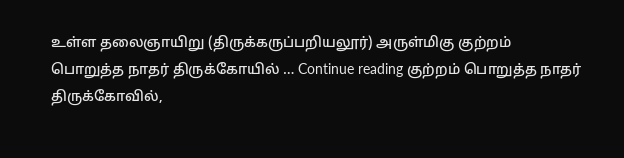உள்ள தலைஞாயிறு (திருக்கருப்பறியலூர்) அருள்மிகு குற்றம் பொறுத்த நாதர் திருக்கோயில் … Continue reading குற்றம் பொறுத்த நாதர் திருக்கோவில்,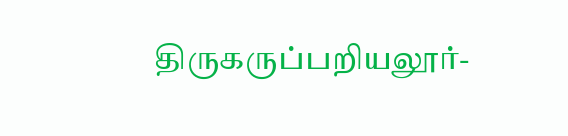திருகருப்பறியலூர்-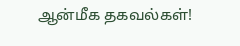ஆன்மீக தகவல்கள்!